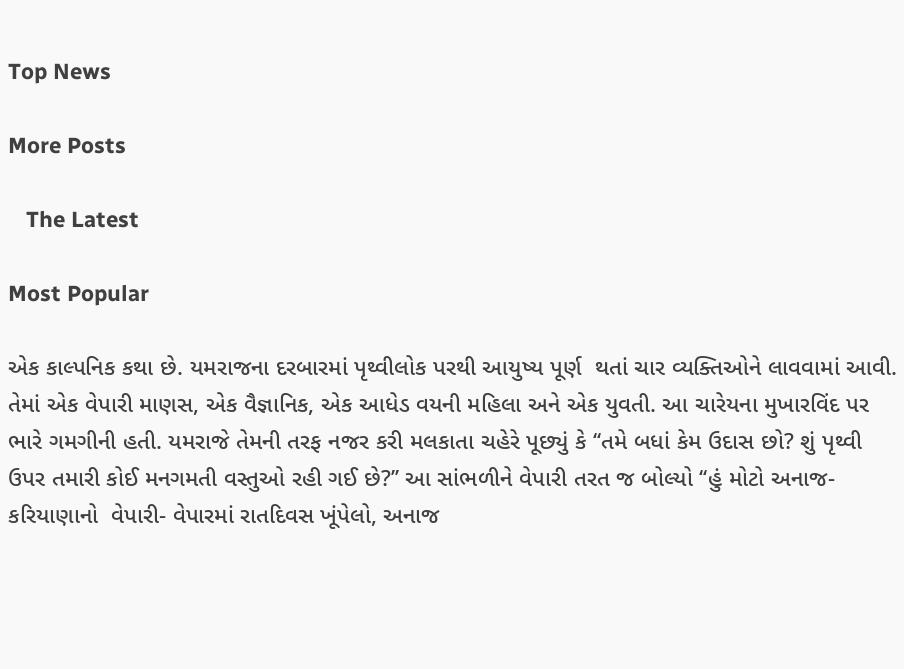Top News

More Posts

   The Latest

Most Popular

એક કાલ્પનિક કથા છે. યમરાજના દરબારમાં પૃથ્વીલોક પરથી આયુષ્ય પૂર્ણ  થતાં ચાર વ્યક્તિઓને લાવવામાં આવી. તેમાં એક વેપારી માણસ, એક વૈજ્ઞાનિક, એક આધેડ વયની મહિલા અને એક યુવતી. આ ચારેયના મુખારવિંદ પર ભારે ગમગીની હતી. યમરાજે તેમની તરફ નજર કરી મલકાતા ચહેરે પૂછ્યું કે ‘‘તમે બધાં કેમ ઉદાસ છો? શું પૃથ્વી  ઉપર તમારી કોઈ મનગમતી વસ્તુઓ રહી ગઈ છે?’’ આ સાંભળીને વેપારી તરત જ બોલ્યો ‘‘હું મોટો અનાજ- કરિયાણાનો  વેપારી- વેપારમાં રાતદિવસ ખૂંપેલો, અનાજ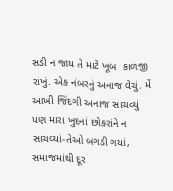સડી ન જાય તે માટે ખૂબ  કાળજી રાખું. એક નંબરનું અનાજ વેચું. મેં આખી જિંદગી અનાજ સાચવ્યું  પણ મારા ખુદનાં છોકરાંને ન સાચવ્યાં-તેઓ બગડી ગયાં, સમાજમાંથી દૂર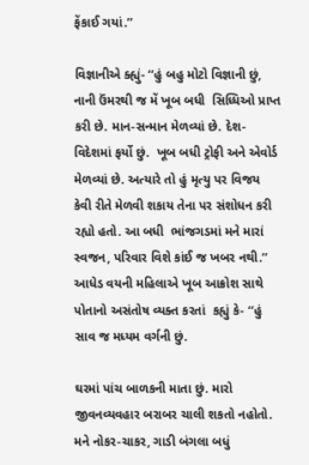ફેંકાઈ ગયાં.’’

વિજ્ઞાનીએ ક્હ્યું- ‘‘હું બહુ મોટો વિજ્ઞાની છું, નાની ઉંમરથી જ મેં ખૂબ બધી  સિધ્ધિઓ પ્રાપ્ત કરી છે. માન-સન્માન મેળવ્યાં છે. દેશ-વિદેશમાં ફર્યો છું.  ખૂબ બધી ટ્રોફી અને એવોર્ડ મેળવ્યાં છે. અત્યારે તો હું મૃત્યુ પર વિજય  કેવી રીતે મેળવી શકાય તેના પર સંશોધન કરી રહ્યો હતો. આ બધી  ભાંજગડમાં મને મારાં સ્વજન, પરિવાર વિશે કાંઈ જ ખબર નથી.’’ આધેડ વયની મહિલાએ ખૂબ આક્રોશ સાથે પોતાનો અસંતોષ વ્યક્ત કરતાં  કહ્યું કે- ‘‘હું સાવ જ મધ્યમ વર્ગની છું.

ઘરમાં પાંચ બાળકની માતા છું. મારો  જીવનવ્યવહાર બરાબર ચાલી શકતો નહોતો. મને નોકર-ચાકર, ગાડી બંગલા બધું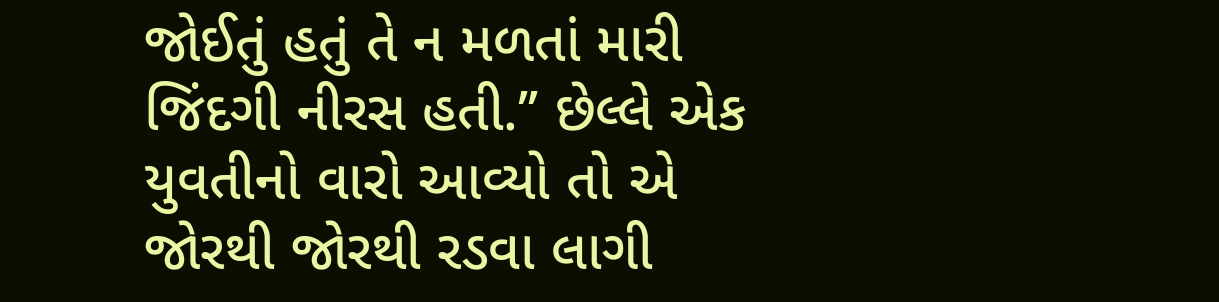જોઈતું હતું તે ન મળતાં મારી જિંદગી નીરસ હતી.’’ છેલ્લે એક  યુવતીનો વારો આવ્યો તો એ જોરથી જોરથી રડવા લાગી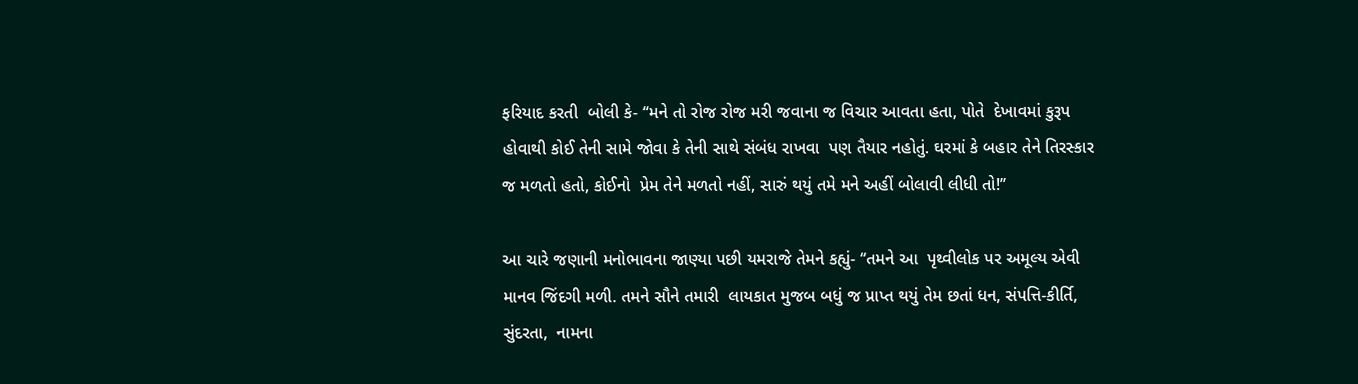ફરિયાદ કરતી  બોલી કે- ‘‘મને તો રોજ રોજ મરી જવાના જ વિચાર આવતા હતા, પોતે  દેખાવમાં કુરૂપ હોવાથી કોઈ તેની સામે જોવા કે તેની સાથે સંબંધ રાખવા  પણ તૈયાર નહોતું. ઘરમાં કે બહાર તેને તિરસ્કાર જ મળતો હતો, કોઈનો  પ્રેમ તેને મળતો નહીં, સારું થયું તમે મને અહીં બોલાવી લીધી તો!’’

આ ચારે જણાની મનોભાવના જાણ્યા પછી યમરાજે તેમને કહ્યું- ‘‘તમને આ  પૃથ્વીલોક પર અમૂલ્ય એવી માનવ જિંદગી મળી. તમને સૌને તમારી  લાયકાત મુજબ બધું જ પ્રાપ્ત થયું તેમ છતાં ધન, સંપત્તિ-કીર્તિ, સુંદરતા,  નામના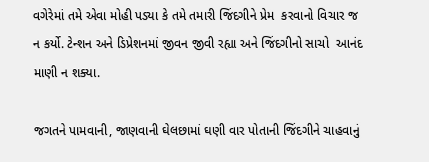વગેરેમાં તમે એવા મોહી પડ્યા કે તમે તમારી જિંદગીને પ્રેમ  કરવાનો વિચાર જ ન કર્યો. ટેન્શન અને ડિપ્રેશનમાં જીવન જીવી રહ્યા અને જિંદગીનો સાચો  આનંદ માણી ન શક્યા.

જગતને પામવાની, જાણવાની ઘેલછામાં ઘણી વાર પોતાની જિંદગીને ચાહવાનું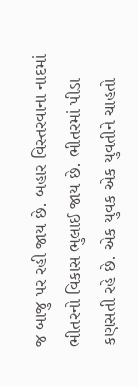જ બાજુ પર રહી જાય છે. બહાર વિસ્તરવાના નાદમાં ભીતરનો વિકાસ ભુલાઈ જાય છે. ભીતરમાં પીડા કણસતી રહે છે. એક યુવક એક યુવતીને ચાહતો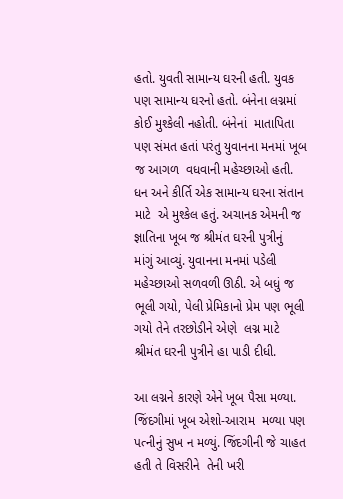હતો. યુવતી સામાન્ય ઘરની હતી. યુવક  પણ સામાન્ય ઘરનો હતો. બંનેના લગ્નમાં કોઈ મુશ્કેલી નહોતી. બંનેનાં  માતાપિતા પણ સંમત હતાં પરંતુ યુવાનના મનમાં ખૂબ જ આગળ  વધવાની મહેચ્છાઓ હતી. ધન અને કીર્તિ એક સામાન્ય ઘરના સંતાન માટે  એ મુશ્કેલ હતું. અચાનક એમની જ જ્ઞાતિના ખૂબ જ શ્રીમંત ઘરની પુત્રીનું  માંગું આવ્યું. યુવાનના મનમાં પડેલી મહેચ્છાઓ સળવળી ઊઠી. એ બધું જ  ભૂલી ગયો, પેલી પ્રેમિકાનો પ્રેમ પણ ભૂલી ગયો તેને તરછોડીને એણે  લગ્ન માટે શ્રીમંત ઘરની પુત્રીને હા પાડી દીધી.

આ લગ્નને કારણે એને ખૂબ પૈસા મળ્યા. જિંદગીમાં ખૂબ એશો-આરામ  મળ્યા પણ પત્નીનું સુખ ન મળ્યું. જિંદગીની જે ચાહત હતી તે વિસરીને  તેની ખરી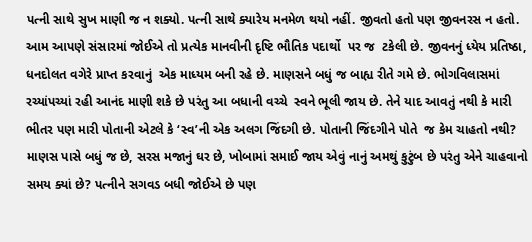પત્ની સાથે સુખ માણી જ ન શક્યો. પત્ની સાથે ક્યારેય મનમેળ થયો નહીં. જીવતો હતો પણ જીવનરસ ન હતો. આમ આપણે સંસારમાં જોઈએ તો પ્રત્યેક માનવીની દૃષ્ટિ ભૌતિક પદાર્થો  પર જ  ટકેલી છે. જીવનનું ધ્યેય પ્રતિષ્ઠા, ધનદોલત વગેરે પ્રાપ્ત કરવાનું  એક માધ્યમ બની રહે છે. માણસને બધું જ બાહ્ય રીતે ગમે છે. ભોગવિલાસમાં રચ્યાંપચ્યાં રહી આનંદ માણી શકે છે પરંતુ આ બધાની વચ્ચે  સ્વને ભૂલી જાય છે. તેને યાદ આવતું નથી કે મારી ભીતર પણ મારી પોતાની એટલે કે ‘સ્વ’ની એક અલગ જિંદગી છે. પોતાની જિંદગીને પોતે  જ કેમ ચાહતો નથી? માણસ પાસે બધું જ છે, સરસ મજાનું ઘર છે, ખોબામાં સમાઈ જાય એવું નાનું અમથું કુટુંબ છે પરંતુ એને ચાહવાનો સમય ક્યાં છે? પત્નીને સગવડ બધી જોઈએ છે પણ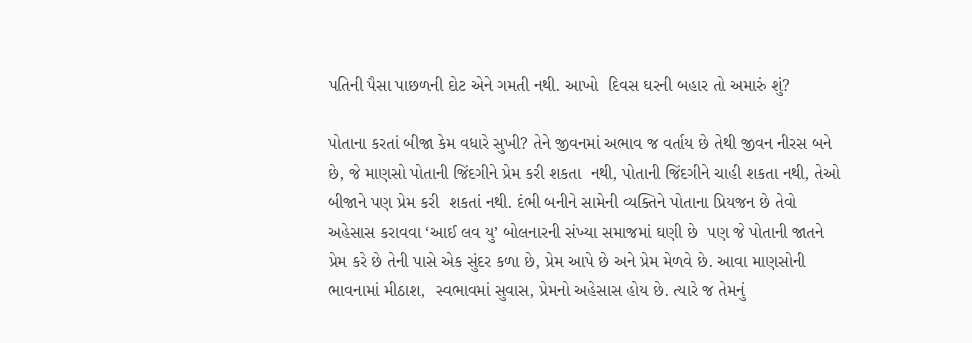પતિની પૈસા પાછળની દોટ એને ગમતી નથી. આખો  દિવસ ઘરની બહાર તો અમારું શું?

પોતાના કરતાં બીજા કેમ વધારે સુખી? તેને જીવનમાં અભાવ જ વર્તાય છે તેથી જીવન નીરસ બને છે, જે માણસો પોતાની જિંદગીને પ્રેમ કરી શકતા  નથી, પોતાની જિંદગીને ચાહી શકતા નથી, તેઓ બીજાને પણ પ્રેમ કરી  શકતાં નથી. દંભી બનીને સામેની વ્યક્તિને પોતાના પ્રિયજન છે તેવો  અહેસાસ કરાવવા ‘આઈ લવ યુ’ બોલનારની સંખ્યા સમાજમાં ઘણી છે  પણ જે પોતાની જાતને પ્રેમ કરે છે તેની પાસે એક સુંદર કળા છે, પ્રેમ આપે છે અને પ્રેમ મેળવે છે. આવા માણસોની ભાવનામાં મીઠાશ,  સ્વભાવમાં સુવાસ, પ્રેમનો અહેસાસ હોય છે. ત્યારે જ તેમનું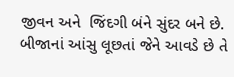જીવન અને  જિંદગી બંને સુંદર બને છે. બીજાનાં આંસુ લૂછતાં જેને આવડે છે તે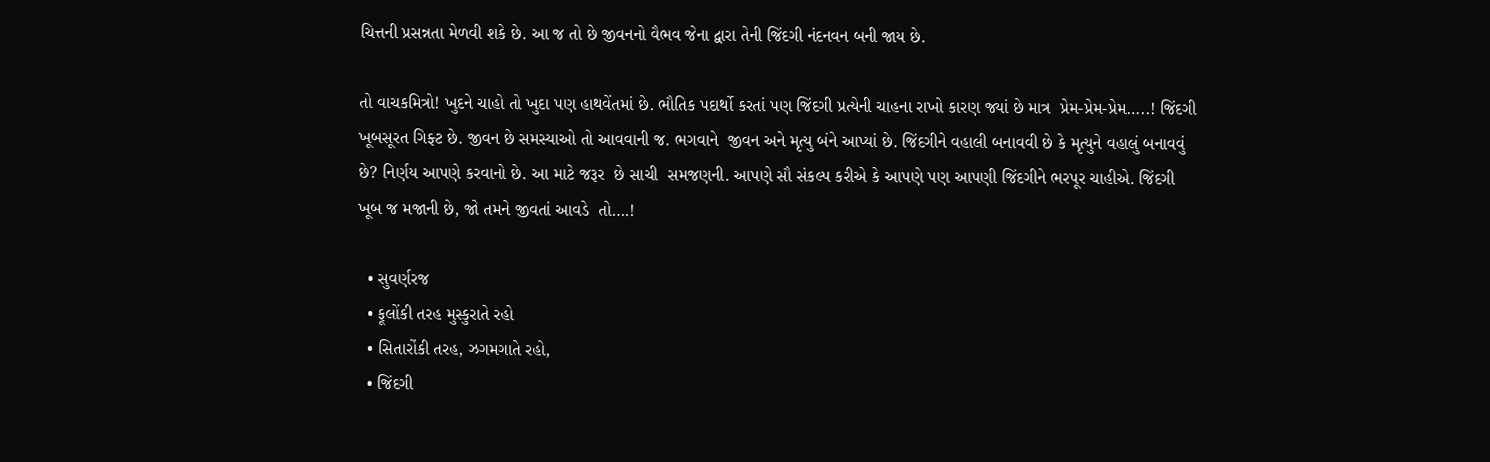ચિત્તની પ્રસન્નતા મેળવી શકે છે. આ જ તો છે જીવનનો વૈભવ જેના દ્વારા તેની જિંદગી નંદનવન બની જાય છે.

તો વાચકમિત્રો! ખુદને ચાહો તો ખુદા પણ હાથવેંતમાં છે. ભૌતિક પદાર્થો કરતાં પણ જિંદગી પ્રત્યેની ચાહના રાખો કારણ જ્યાં છે માત્ર  પ્રેમ-પ્રેમ-પ્રેમ…..! જિંદગી ખૂબસૂરત ગિફ્ટ છે. જીવન છે સમસ્યાઓ તો આવવાની જ. ભગવાને  જીવન અને મૃત્યુ બંને આપ્યાં છે. જિંદગીને વહાલી બનાવવી છે કે મૃત્યુને વહાલું બનાવવું છે? નિર્ણય આપણે કરવાનો છે. આ માટે જરૂર  છે સાચી  સમજણની. આપણે સૌ સંકલ્પ કરીએ કે આપણે પણ આપણી જિંદગીને ભરપૂર ચાહીએ. જિંદગી ખૂબ જ મજાની છે, જો તમને જીવતાં આવડે  તો….!

  • સુવર્ણરજ
  • ફૂલોંકી તરહ મુસ્કુરાતે રહો
  • સિતારોંકી તરહ, ઝગમગાતે રહો,
  • જિંદગી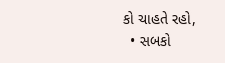કો ચાહતે રહો,
  • સબકો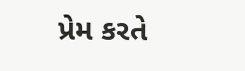પ્રેમ કરતે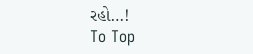રહો…!
To Top